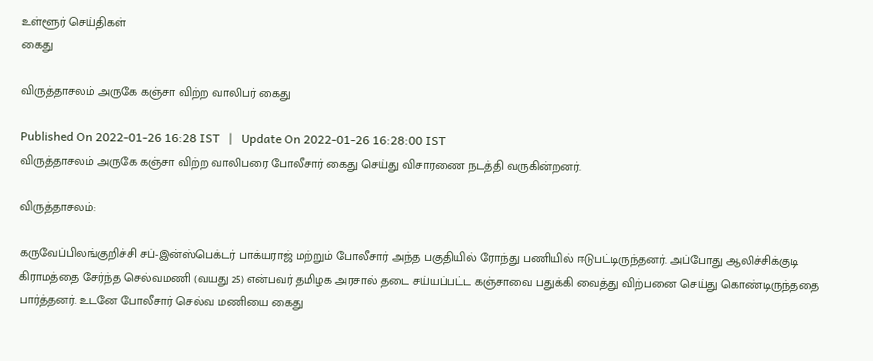உள்ளூர் செய்திகள்
கைது

விருத்தாசலம் அருகே கஞ்சா விற்ற வாலிபர் கைது

Published On 2022-01-26 16:28 IST   |   Update On 2022-01-26 16:28:00 IST
விருத்தாசலம் அருகே கஞ்சா விற்ற வாலிபரை போலீசார் கைது செய்து விசாரணை நடத்தி வருகின்றனர்.

விருத்தாசலம்:

கருவேப்பிலங்குறிச்சி சப்-இன்ஸ்பெக்டர் பாக்யராஜ் மற்றும் போலீசார் அந்த பகுதியில் ரோந்து பணியில் ஈடுபட்டிருந்தனர். அப்போது ஆலிச்சிக்குடி கிராமத்தை சேர்ந்த செல்வமணி (வயது 25) என்பவர் தமிழக அரசால் தடை சய்யப்பட்ட கஞ்சாவை பதுக்கி வைத்து விற்பனை செய்து கொண்டிருந்ததை பார்த்தனர். உடனே போலீசார் செல்வ மணியை கைது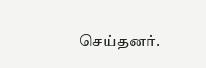செய்தனர்.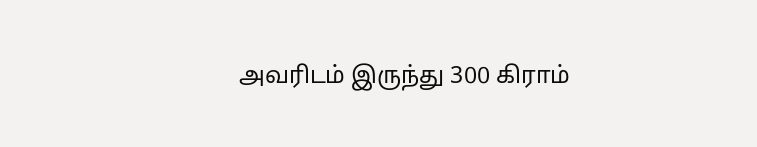அவரிடம் இருந்து 300 கிராம்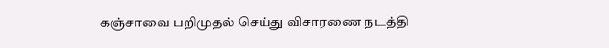கஞ்சாவை பறிமுதல் செய்து விசாரணை நடத்தி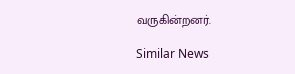வருகின்றனர்.

Similar News